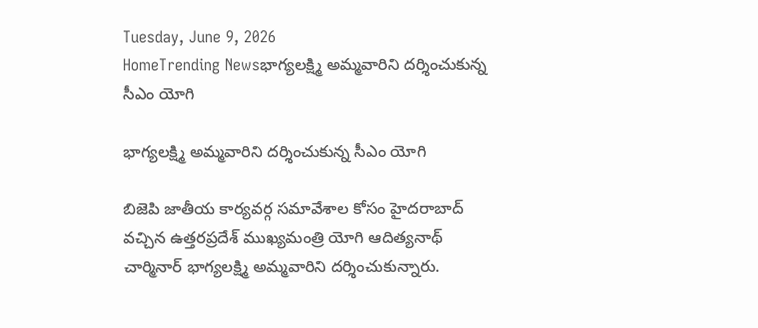Tuesday, June 9, 2026
HomeTrending Newsభాగ్యలక్ష్మి అమ్మవారిని దర్శించుకున్న సీఎం యోగి

భాగ్యలక్ష్మి అమ్మవారిని దర్శించుకున్న సీఎం యోగి

బిజెపి జాతీయ కార్యవర్గ సమావేశాల కోసం హైదరాబాద్ వచ్చిన ఉత్తరప్రదేశ్ ముఖ్యమంత్రి యోగి ఆదిత్యనాథ్ చార్మినార్ భాగ్యలక్ష్మి అమ్మవారిని దర్శించుకున్నారు.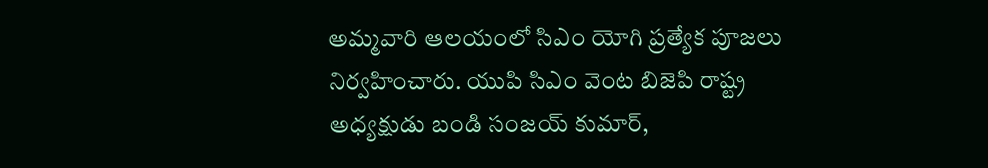అమ్మవారి ఆలయంలో సిఎం యోగి ప్రత్యేక పూజలు నిర్వహించారు. యుపి సిఎం వెంట బిజెపి రాష్ట్ర అధ్యక్షుడు బండి సంజయ్ కుమార్,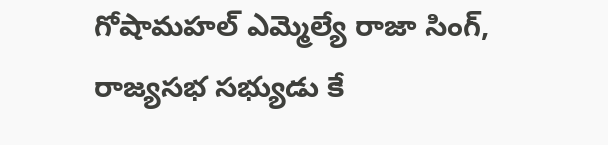గోషామహల్ ఎమ్మెల్యే రాజా సింగ్, రాజ్యసభ సభ్యుడు కే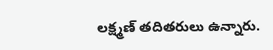లక్ష్మణ్ తదితరులు ఉన్నారు.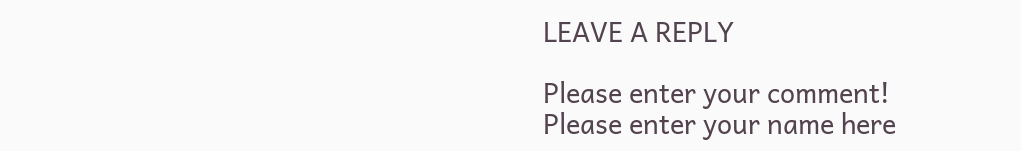LEAVE A REPLY

Please enter your comment!
Please enter your name here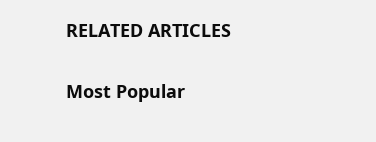RELATED ARTICLES

Most Popular